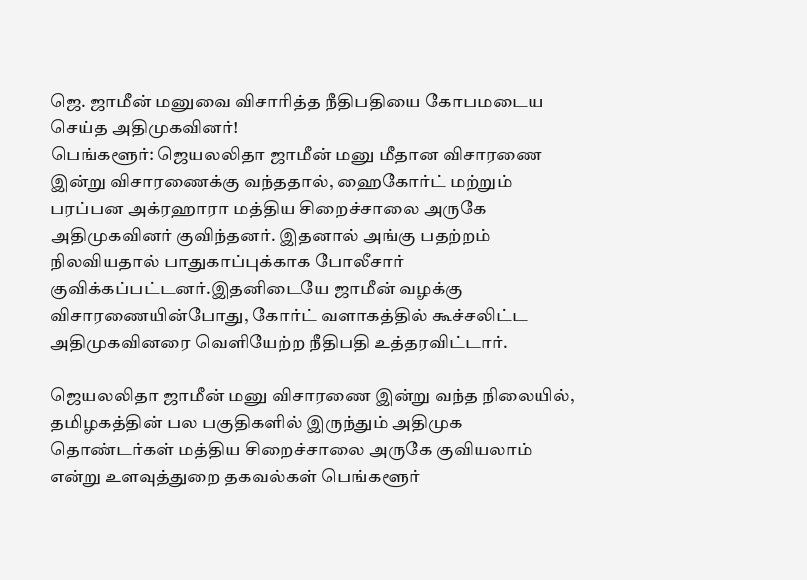ஜெ. ஜாமீன் மனுவை விசாரித்த நீதிபதியை கோபமடைய செய்த அதிமுகவினர்!
பெங்களூர்: ஜெயலலிதா ஜாமீன் மனு மீதான விசாரணை இன்று விசாரணைக்கு வந்ததால், ஹைகோர்ட் மற்றும் பரப்பன அக்ரஹாரா மத்திய சிறைச்சாலை அருகே அதிமுகவினர் குவிந்தனர். இதனால் அங்கு பதற்றம் நிலவியதால் பாதுகாப்புக்காக போலீசார் குவிக்கப்பட்டனர்.இதனிடையே ஜாமீன் வழக்கு விசாரணையின்போது, கோர்ட் வளாகத்தில் கூச்சலிட்ட அதிமுகவினரை வெளியேற்ற நீதிபதி உத்தரவிட்டார்.

ஜெயலலிதா ஜாமீன் மனு விசாரணை இன்று வந்த நிலையில், தமிழகத்தின் பல பகுதிகளில் இருந்தும் அதிமுக தொண்டர்கள் மத்திய சிறைச்சாலை அருகே குவியலாம் என்று உளவுத்துறை தகவல்கள் பெங்களூர்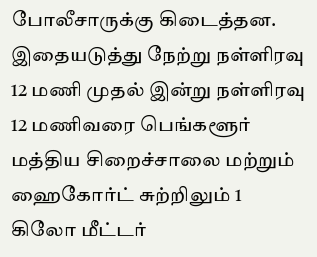போலீசாருக்கு கிடைத்தன. இதையடுத்து நேற்று நள்ளிரவு 12 மணி முதல் இன்று நள்ளிரவு 12 மணிவரை பெங்களூர் மத்திய சிறைச்சாலை மற்றும் ஹைகோர்ட் சுற்றிலும் 1 கிலோ மீட்டர்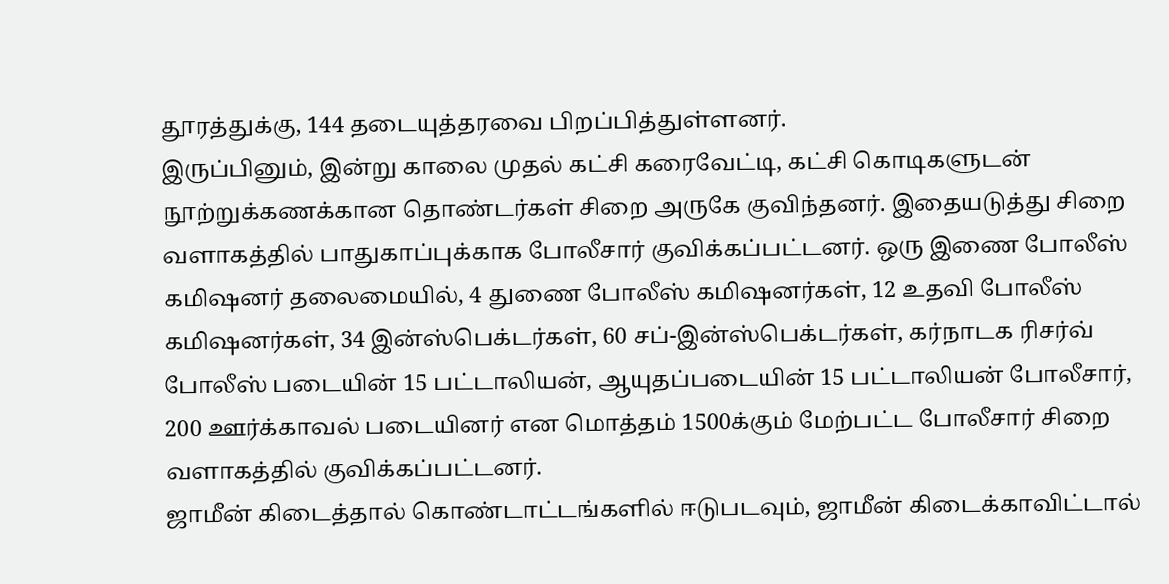தூரத்துக்கு, 144 தடையுத்தரவை பிறப்பித்துள்ளனர்.
இருப்பினும், இன்று காலை முதல் கட்சி கரைவேட்டி, கட்சி கொடிகளுடன் நூற்றுக்கணக்கான தொண்டர்கள் சிறை அருகே குவிந்தனர். இதையடுத்து சிறை வளாகத்தில் பாதுகாப்புக்காக போலீசார் குவிக்கப்பட்டனர். ஒரு இணை போலீஸ் கமிஷனர் தலைமையில், 4 துணை போலீஸ் கமிஷனர்கள், 12 உதவி போலீஸ் கமிஷனர்கள், 34 இன்ஸ்பெக்டர்கள், 60 சப்-இன்ஸ்பெக்டர்கள், கர்நாடக ரிசர்வ் போலீஸ் படையின் 15 பட்டாலியன், ஆயுதப்படையின் 15 பட்டாலியன் போலீசார், 200 ஊர்க்காவல் படையினர் என மொத்தம் 1500க்கும் மேற்பட்ட போலீசார் சிறை வளாகத்தில் குவிக்கப்பட்டனர்.
ஜாமீன் கிடைத்தால் கொண்டாட்டங்களில் ஈடுபடவும், ஜாமீன் கிடைக்காவிட்டால்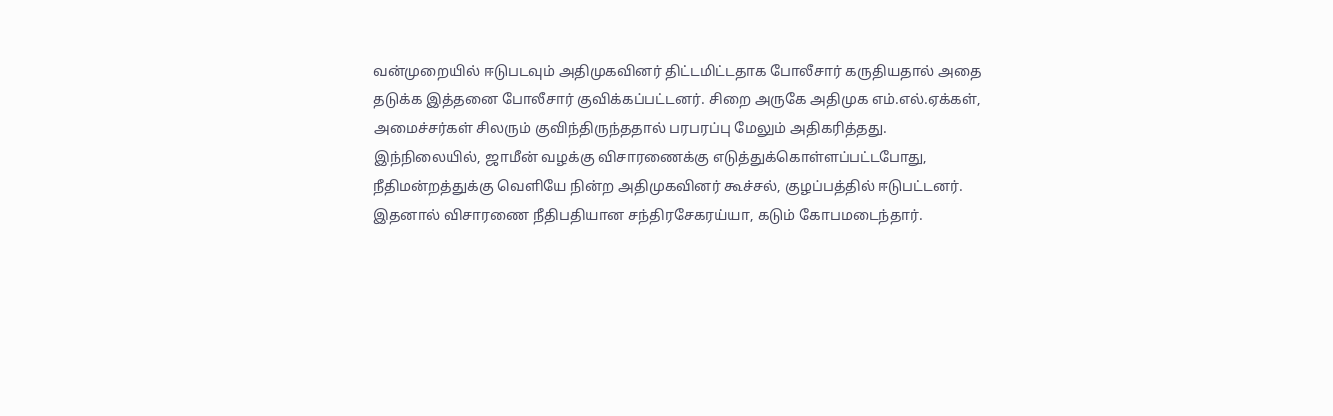வன்முறையில் ஈடுபடவும் அதிமுகவினர் திட்டமிட்டதாக போலீசார் கருதியதால் அதை தடுக்க இத்தனை போலீசார் குவிக்கப்பட்டனர். சிறை அருகே அதிமுக எம்.எல்.ஏக்கள், அமைச்சர்கள் சிலரும் குவிந்திருந்ததால் பரபரப்பு மேலும் அதிகரித்தது.
இந்நிலையில், ஜாமீன் வழக்கு விசாரணைக்கு எடுத்துக்கொள்ளப்பட்டபோது, நீதிமன்றத்துக்கு வெளியே நின்ற அதிமுகவினர் கூச்சல், குழப்பத்தில் ஈடுபட்டனர். இதனால் விசாரணை நீதிபதியான சந்திரசேகரய்யா, கடும் கோபமடைந்தார்.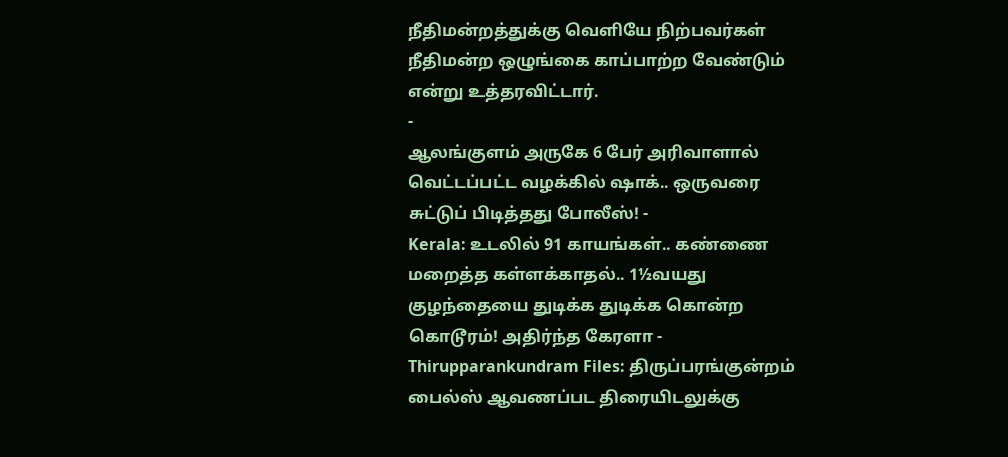நீதிமன்றத்துக்கு வெளியே நிற்பவர்கள் நீதிமன்ற ஒழுங்கை காப்பாற்ற வேண்டும் என்று உத்தரவிட்டார்.
-
ஆலங்குளம் அருகே 6 பேர் அரிவாளால் வெட்டப்பட்ட வழக்கில் ஷாக்.. ஒருவரை சுட்டுப் பிடித்தது போலீஸ்! -
Kerala: உடலில் 91 காயங்கள்.. கண்ணை மறைத்த கள்ளக்காதல்.. 1½வயது குழந்தையை துடிக்க துடிக்க கொன்ற கொடூரம்! அதிர்ந்த கேரளா -
Thirupparankundram Files: திருப்பரங்குன்றம் பைல்ஸ் ஆவணப்பட திரையிடலுக்கு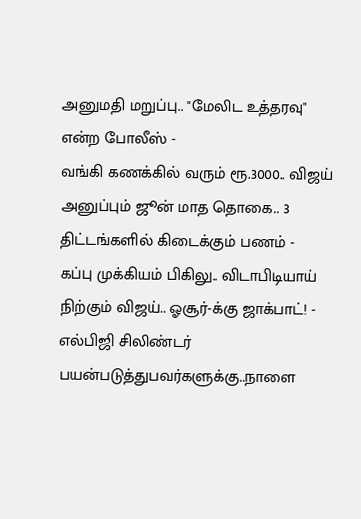அனுமதி மறுப்பு.. "மேலிட உத்தரவு" என்ற போலீஸ் -
வங்கி கணக்கில் வரும் ரூ.3000.. விஜய் அனுப்பும் ஜூன் மாத தொகை.. 3 திட்டங்களில் கிடைக்கும் பணம் -
கப்பு முக்கியம் பிகிலு.. விடாபிடியாய் நிற்கும் விஜய்.. ஓசூர்-க்கு ஜாக்பாட்! -
எல்பிஜி சிலிண்டர் பயன்படுத்துபவர்களுக்கு..நாளை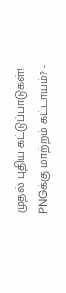முதல் புதிய கட்டுப்பாடுகள்! PNGக்கு மாற்றம் கட்டாயம்? -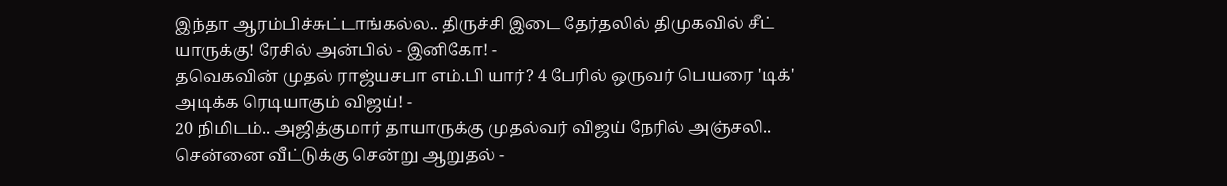இந்தா ஆரம்பிச்சுட்டாங்கல்ல.. திருச்சி இடை தேர்தலில் திமுகவில் சீட் யாருக்கு! ரேசில் அன்பில் - இனிகோ! -
தவெகவின் முதல் ராஜ்யசபா எம்.பி யார்? 4 பேரில் ஒருவர் பெயரை 'டிக்' அடிக்க ரெடியாகும் விஜய்! -
20 நிமிடம்.. அஜித்குமார் தாயாருக்கு முதல்வர் விஜய் நேரில் அஞ்சலி.. சென்னை வீட்டுக்கு சென்று ஆறுதல் -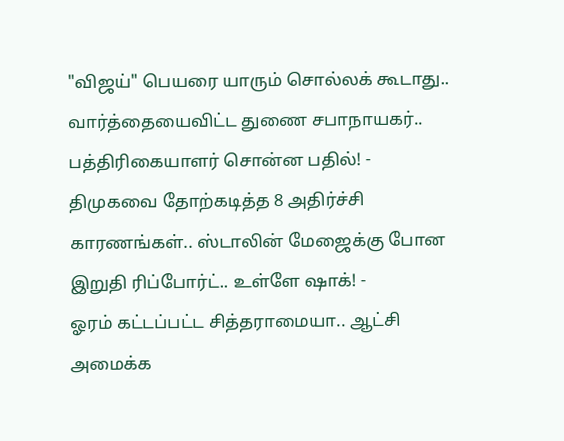"விஜய்" பெயரை யாரும் சொல்லக் கூடாது.. வார்த்தையைவிட்ட துணை சபாநாயகர்.. பத்திரிகையாளர் சொன்ன பதில்! -
திமுகவை தோற்கடித்த 8 அதிர்ச்சி காரணங்கள்.. ஸ்டாலின் மேஜைக்கு போன இறுதி ரிப்போர்ட்.. உள்ளே ஷாக்! -
ஓரம் கட்டப்பட்ட சித்தராமையா.. ஆட்சி அமைக்க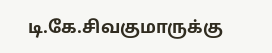டி.கே.சிவகுமாருக்கு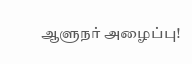ஆளுநர் அழைப்பு!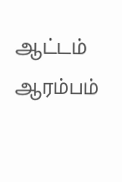ஆட்டம் ஆரம்பம்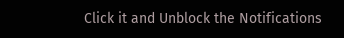Click it and Unblock the Notifications